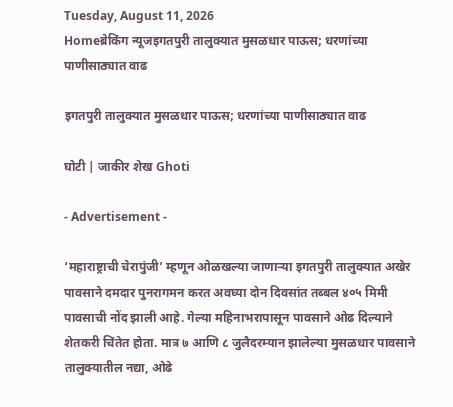Tuesday, August 11, 2026
Homeब्रेकिंग न्यूजइगतपुरी तालुक्यात मुसळधार पाऊस; धरणांच्या पाणीसाठ्यात वाढ

इगतपुरी तालुक्यात मुसळधार पाऊस; धरणांच्या पाणीसाठ्यात वाढ

घोटी | जाकीर शेख Ghoti

- Advertisement -

‘महाराष्ट्राची चेरापुंजी’ म्हणून ओळखल्या जाणाऱ्या इगतपुरी तालुक्यात अखेर पावसाने दमदार पुनरागमन करत अवघ्या दोन दिवसांत तब्बल ४०५ मिमी पावसाची नोंद झाली आहे. गेल्या महिनाभरापासून पावसाने ओढ दिल्याने शेतकरी चिंतेत होता. मात्र ७ आणि ८ जुलैदरम्यान झालेल्या मुसळधार पावसाने तालुक्यातील नद्या, ओढे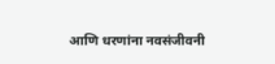आणि धरणांना नवसंजीवनी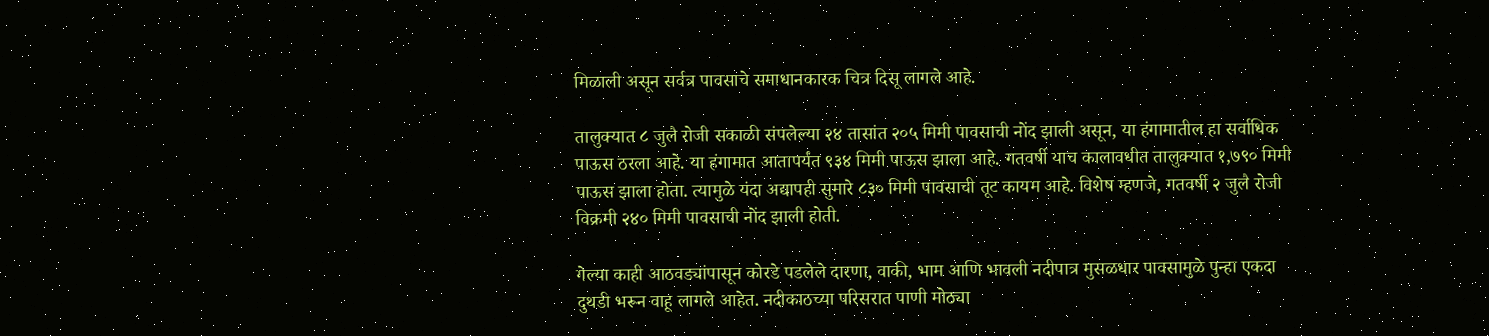मिळाली असून सर्वत्र पावसाचे समाधानकारक चित्र दिसू लागले आहे.

तालुक्यात ८ जुलै रोजी सकाळी संपलेल्या २४ तासांत २०५ मिमी पावसाची नोंद झाली असून, या हंगामातील हा सर्वाधिक पाऊस ठरला आहे. या हंगामात आतापर्यंत ९३४ मिमी पाऊस झाला आहे. गतवर्षी याच कालावधीत तालुक्यात १,७९० मिमी पाऊस झाला होता. त्यामुळे यंदा अद्यापही सुमारे ८३० मिमी पावसाची तूट कायम आहे. विशेष म्हणजे, गतवर्षी २ जुलै रोजी विक्रमी २४० मिमी पावसाची नोंद झाली होती.

गेल्या काही आठवड्यांपासून कोरडे पडलेले दारणा, वाकी, भाम आणि भावली नदीपात्र मुसळधार पावसामुळे पुन्हा एकदा दुथडी भरून वाहू लागले आहेत. नदीकाठच्या परिसरात पाणी मोठ्या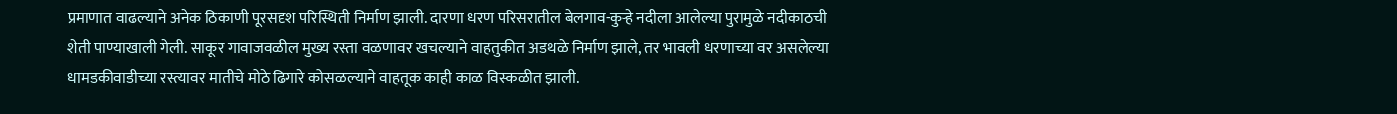प्रमाणात वाढल्याने अनेक ठिकाणी पूरसदृश परिस्थिती निर्माण झाली. दारणा धरण परिसरातील बेलगाव-कुऱ्हे नदीला आलेल्या पुरामुळे नदीकाठची शेती पाण्याखाली गेली. साकूर गावाजवळील मुख्य रस्ता वळणावर खचल्याने वाहतुकीत अडथळे निर्माण झाले, तर भावली धरणाच्या वर असलेल्या धामडकीवाडीच्या रस्त्यावर मातीचे मोठे ढिगारे कोसळल्याने वाहतूक काही काळ विस्कळीत झाली.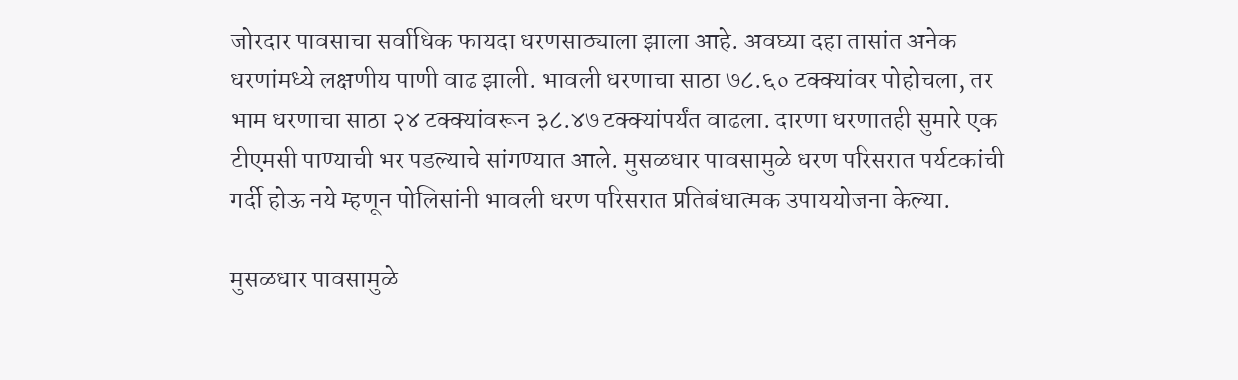जोरदार पावसाचा सर्वाधिक फायदा धरणसाठ्याला झाला आहे. अवघ्या दहा तासांत अनेक धरणांमध्ये लक्षणीय पाणी वाढ झाली. भावली धरणाचा साठा ७८.६० टक्क्यांवर पोहोचला, तर भाम धरणाचा साठा २४ टक्क्यांवरून ३८.४७ टक्क्यांपर्यंत वाढला. दारणा धरणातही सुमारे एक टीएमसी पाण्याची भर पडल्याचे सांगण्यात आले. मुसळधार पावसामुळे धरण परिसरात पर्यटकांची गर्दी होऊ नये म्हणून पोलिसांनी भावली धरण परिसरात प्रतिबंधात्मक उपाययोजना केल्या.

मुसळधार पावसामुळे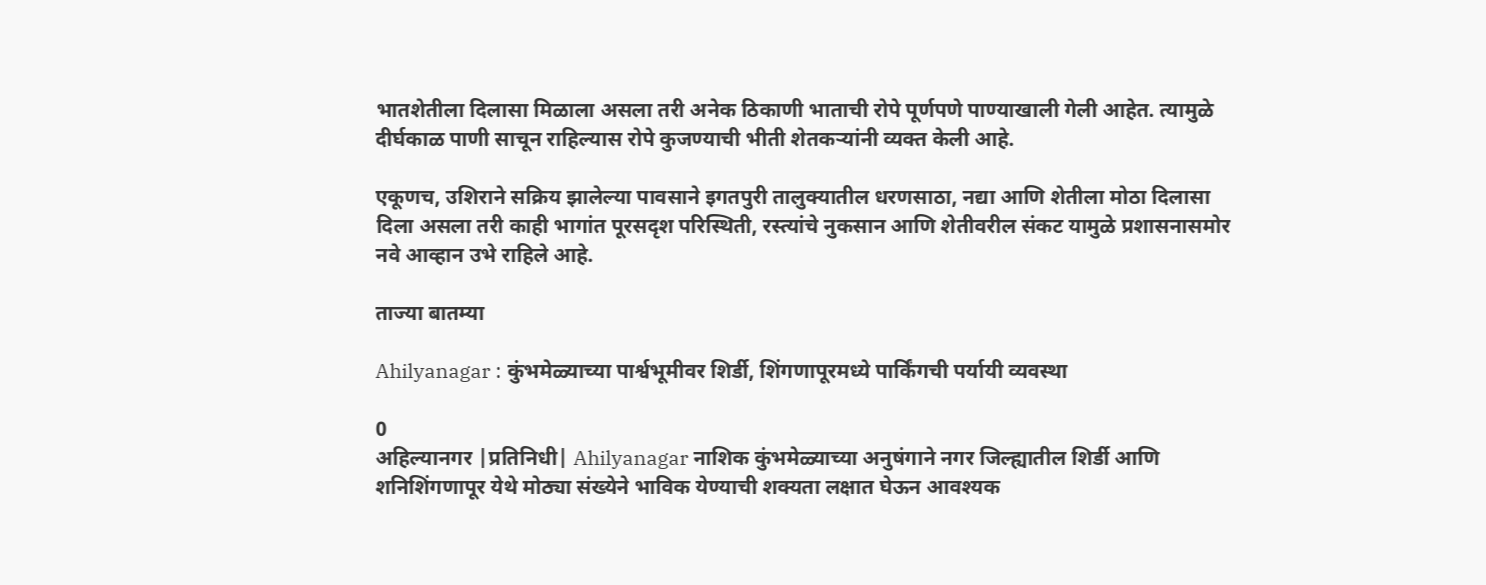भातशेतीला दिलासा मिळाला असला तरी अनेक ठिकाणी भाताची रोपे पूर्णपणे पाण्याखाली गेली आहेत. त्यामुळे दीर्घकाळ पाणी साचून राहिल्यास रोपे कुजण्याची भीती शेतकऱ्यांनी व्यक्त केली आहे.

एकूणच, उशिराने सक्रिय झालेल्या पावसाने इगतपुरी तालुक्यातील धरणसाठा, नद्या आणि शेतीला मोठा दिलासा दिला असला तरी काही भागांत पूरसदृश परिस्थिती, रस्त्यांचे नुकसान आणि शेतीवरील संकट यामुळे प्रशासनासमोर नवे आव्हान उभे राहिले आहे.

ताज्या बातम्या

Ahilyanagar : कुंभमेळ्याच्या पार्श्वभूमीवर शिर्डी, शिंगणापूरमध्ये पार्किंगची पर्यायी व्यवस्था

0
अहिल्यानगर |प्रतिनिधी| Ahilyanagar नाशिक कुंभमेळ्याच्या अनुषंगाने नगर जिल्ह्यातील शिर्डी आणि शनिशिंगणापूर येथे मोठ्या संख्येने भाविक येण्याची शक्यता लक्षात घेऊन आवश्यक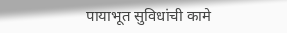पायाभूत सुविधांची कामे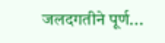जलदगतीने पूर्ण...